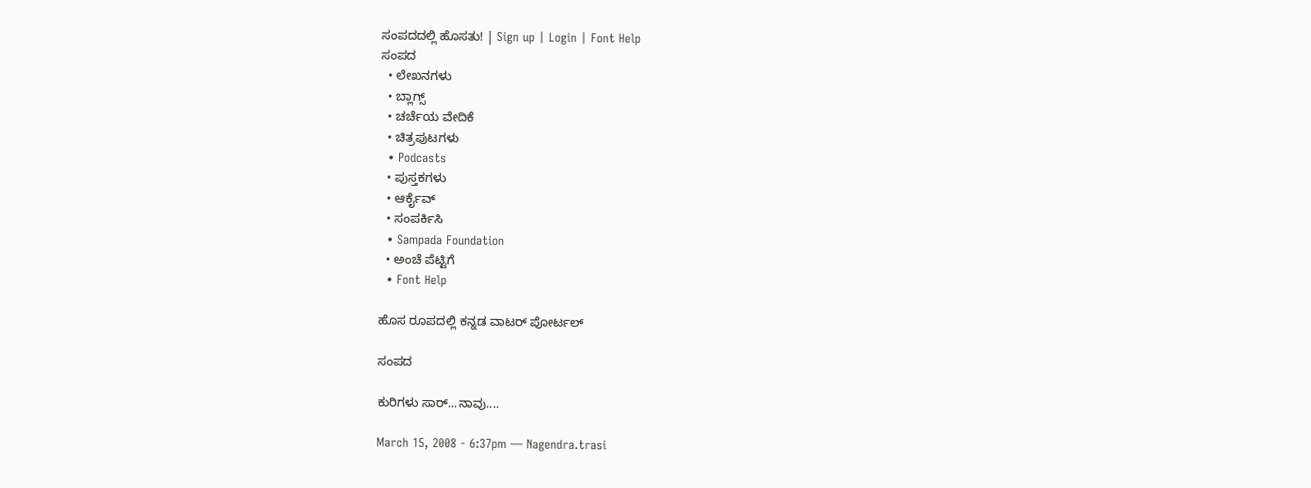ಸಂಪದದಲ್ಲಿ ಹೊಸತು! | Sign up | Login | Font Help
ಸಂಪದ
  • ಲೇಖನಗಳು
  • ಬ್ಲಾಗ್ಸ್
  • ಚರ್ಚೆಯ ವೇದಿಕೆ
  • ಚಿತ್ರಪುಟಗಳು
  • Podcasts
  • ಪುಸ್ತಕಗಳು
  • ಆರ್ಕೈವ್
  • ಸಂಪರ್ಕಿಸಿ
  • Sampada Foundation
  • ಅಂಚೆ ಪೆಟ್ಟಿಗೆ
  • Font Help

ಹೊಸ ರೂಪದಲ್ಲಿ ಕನ್ನಡ ವಾಟರ್ ಪೋರ್ಟಲ್

ಸಂಪದ

ಕುರಿಗಳು ಸಾರ್...ನಾವು....

March 15, 2008 - 6:37pm — Nagendra.trasi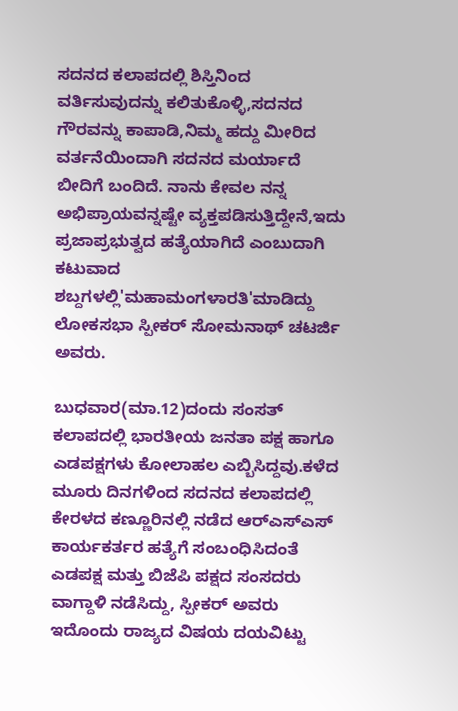ಸದನದ ಕಲಾಪದಲ್ಲಿ ಶಿಸ್ತಿನಿಂದ ವರ್ತಿಸುವುದನ್ನು ಕಲಿತುಕೊಳ್ಳಿ,ಸದನದ ಗೌರವನ್ನು ಕಾಪಾಡಿ,ನಿಮ್ಮ ಹದ್ದು ಮೀರಿದ ವರ್ತನೆಯಿಂದಾಗಿ ಸದನದ ಮರ್ಯಾದೆ ಬೀದಿಗೆ ಬಂದಿದೆ. ನಾನು ಕೇವಲ ನನ್ನ ಅಭಿಪ್ರಾಯವನ್ನಷ್ಟೇ ವ್ಯಕ್ತಪಡಿಸುತ್ತಿದ್ದೇನೆ,ಇದು ಪ್ರಜಾಪ್ರಭುತ್ವದ ಹತ್ಯೆಯಾಗಿದೆ ಎಂಬುದಾಗಿ ಕಟುವಾದ ಶಬ್ದಗಳಲ್ಲಿ'ಮಹಾಮಂಗಳಾರತಿ'ಮಾಡಿದ್ದು ಲೋಕಸಭಾ ಸ್ಪೀಕರ್ ಸೋಮನಾಥ್ ಚಟರ್ಜಿ ಅವರು.

ಬುಧವಾರ(ಮಾ.12)ದಂದು ಸಂಸತ್ ಕಲಾಪದಲ್ಲಿ ಭಾರತೀಯ ಜನತಾ ಪಕ್ಷ ಹಾಗೂ ಎಡಪಕ್ಷಗಳು ಕೋಲಾಹಲ ಎಬ್ಬಿಸಿದ್ದವು.ಕಳೆದ ಮೂರು ದಿನಗಳಿಂದ ಸದನದ ಕಲಾಪದಲ್ಲಿ ಕೇರಳದ ಕಣ್ಣೂರಿನಲ್ಲಿ ನಡೆದ ಆರ್‌ಎಸ್‌‌ಎಸ್ ಕಾರ್ಯಕರ್ತರ ಹತ್ಯೆಗೆ ಸಂಬಂಧಿಸಿದಂತೆ ಎಡಪಕ್ಷ ಮತ್ತು ಬಿಜೆಪಿ ಪಕ್ಷದ ಸಂಸದರು ವಾಗ್ದಾಳಿ ನಡೆಸಿದ್ದು, ಸ್ಪೀಕರ್ ಅವರು ಇದೊಂದು ರಾಜ್ಯದ ವಿಷಯ ದಯವಿಟ್ಟು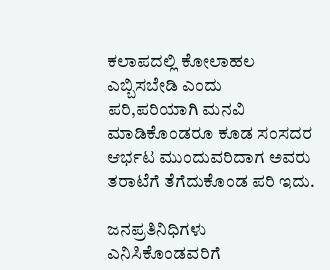ಕಲಾಪದಲ್ಲಿ ಕೋಲಾಹಲ ಎಬ್ಬಿಸಬೇಡಿ ಎಂದು ಪರಿ,ಪರಿಯಾಗಿ ಮನವಿ ಮಾಡಿಕೊಂಡರೂ ಕೂಡ ಸಂಸದರ ಆರ್ಭಟ ಮುಂದುವರಿದಾಗ ಅವರು ತರಾಟೆಗೆ ತೆಗೆದುಕೊಂಡ ಪರಿ ಇದು.

ಜನಪ್ರತಿನಿಧಿಗಳು ಎನಿಸಿಕೊಂಡವರಿಗೆ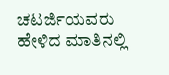ಚಟರ್ಜಿಯವರು ಹೇಳಿದ ಮಾತಿನಲ್ಲಿ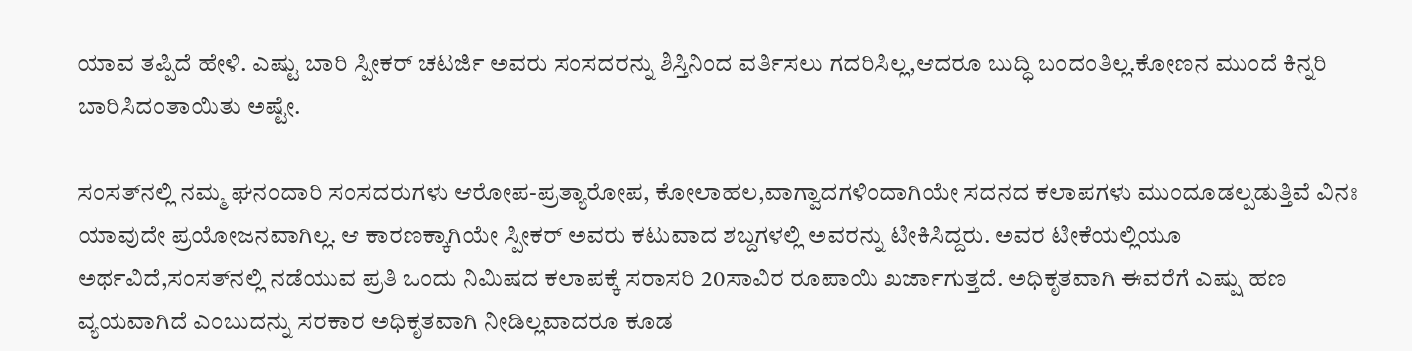ಯಾವ ತಪ್ಪಿದೆ ಹೇಳಿ. ಎಷ್ಟು ಬಾರಿ ಸ್ಪೀಕರ್ ಚಟರ್ಜಿ ಅವರು ಸಂಸದರನ್ನು ಶಿಸ್ತಿನಿಂದ ವರ್ತಿಸಲು ಗದರಿಸಿಲ್ಲ,ಆದರೂ ಬುದ್ಧಿ ಬಂದಂತಿಲ್ಲ.ಕೋಣನ ಮುಂದೆ ಕಿನ್ನರಿ ಬಾರಿಸಿದಂತಾಯಿತು ಅಷ್ಟೇ.

ಸಂಸತ್‌‌ನಲ್ಲಿ ನಮ್ಮ ಘನಂದಾರಿ ಸಂಸದರುಗಳು ಆರೋಪ-ಪ್ರತ್ಯಾರೋಪ, ಕೋಲಾಹಲ,ವಾಗ್ವಾದಗಳಿಂದಾಗಿಯೇ ಸದನದ ಕಲಾಪಗಳು ಮುಂದೂಡಲ್ಪಡುತ್ತಿವೆ ವಿನಃ ಯಾವುದೇ ಪ್ರಯೋಜನವಾಗಿಲ್ಲ. ಆ ಕಾರಣಕ್ಕಾಗಿಯೇ ಸ್ಪೀಕರ್ ಅವರು ಕಟುವಾದ ಶಬ್ದಗಳಲ್ಲಿ ಅವರನ್ನು ಟೀಕಿಸಿದ್ದರು. ಅವರ ಟೀಕೆಯಲ್ಲಿಯೂ ಅರ್ಥವಿದೆ,ಸಂಸತ್‌‌ನಲ್ಲಿ ನಡೆಯುವ ಪ್ರತಿ ಒಂದು ನಿಮಿಷದ ಕಲಾಪಕ್ಕೆ ಸರಾಸರಿ 20ಸಾವಿರ ರೂಪಾಯಿ ಖರ್ಜಾಗುತ್ತದೆ. ಅಧಿಕೃತವಾಗಿ ಈವರೆಗೆ ಎಷ್ಷು ಹಣ ವ್ಯಯವಾಗಿದೆ ಎಂಬುದನ್ನು ಸರಕಾರ ಅಧಿಕೃತವಾಗಿ ನೀಡಿಲ್ಲವಾದರೂ ಕೂಡ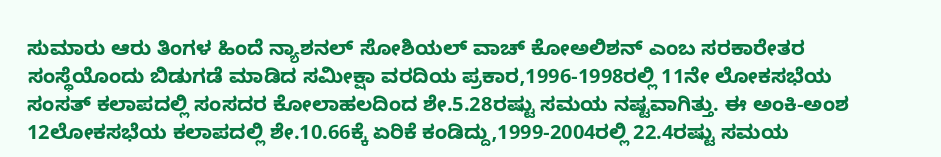ಸುಮಾರು ಆರು ತಿಂಗಳ ಹಿಂದೆ ನ್ಯಾಶನಲ್ ಸೋಶಿಯಲ್ ವಾಚ್ ಕೋಅಲಿಶನ್ ಎಂಬ ಸರಕಾರೇತರ ಸಂಸ್ಥೆಯೊಂದು ಬಿಡುಗಡೆ ಮಾಡಿದ ಸಮೀಕ್ಷಾ ವರದಿಯ ಪ್ರಕಾರ,1996-1998ರಲ್ಲಿ 11ನೇ ಲೋಕಸಭೆಯ ಸಂಸತ್ ಕಲಾಪದಲ್ಲಿ ಸಂಸದರ ಕೋಲಾಹಲದಿಂದ ಶೇ.5.28ರಷ್ಟು ಸಮಯ ನಷ್ಟವಾಗಿತ್ತು. ಈ ಅಂಕಿ-ಅಂಶ 12ಲೋಕಸಭೆಯ ಕಲಾಪದಲ್ಲಿ ಶೇ.10.66ಕ್ಕೆ ಏರಿಕೆ ಕಂಡಿದ್ದು,1999-2004ರಲ್ಲಿ 22.4ರಷ್ಟು ಸಮಯ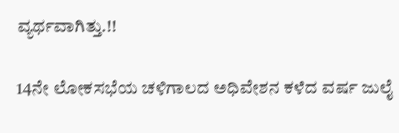ವ್ಯರ್ಥವಾಗಿತ್ತು.!!

14ನೇ ಲೋಕಸಭೆಯ ಚಳಿಗಾಲದ ಅಧಿವೇಶನ ಕಳೆದ ವರ್ಷ ಜುಲೈ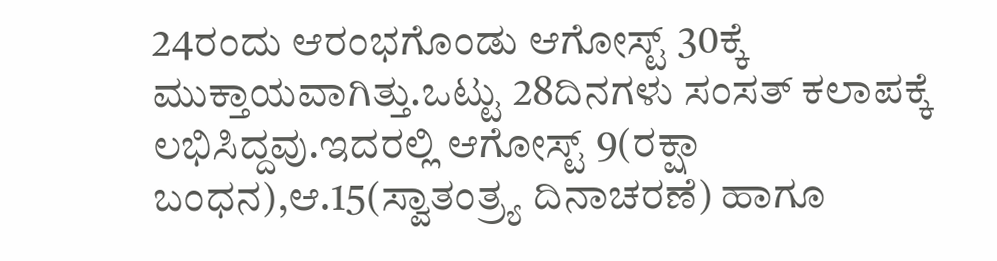24ರಂದು ಆರಂಭಗೊಂಡು ಆಗೋಸ್ಟ್ 30ಕ್ಕೆ ಮುಕ್ತಾಯವಾಗಿತ್ತು.ಒಟ್ಟು 28ದಿನಗಳು ಸಂಸತ್ ಕಲಾಪಕ್ಕೆ ಲಭಿಸಿದ್ದವು.ಇದರಲ್ಲಿ ಆಗೋಸ್ಟ್ 9(ರಕ್ಷಾ ಬಂಧನ),ಆ.15(ಸ್ವಾತಂತ್ರ್ಯ ದಿನಾಚರಣೆ) ಹಾಗೂ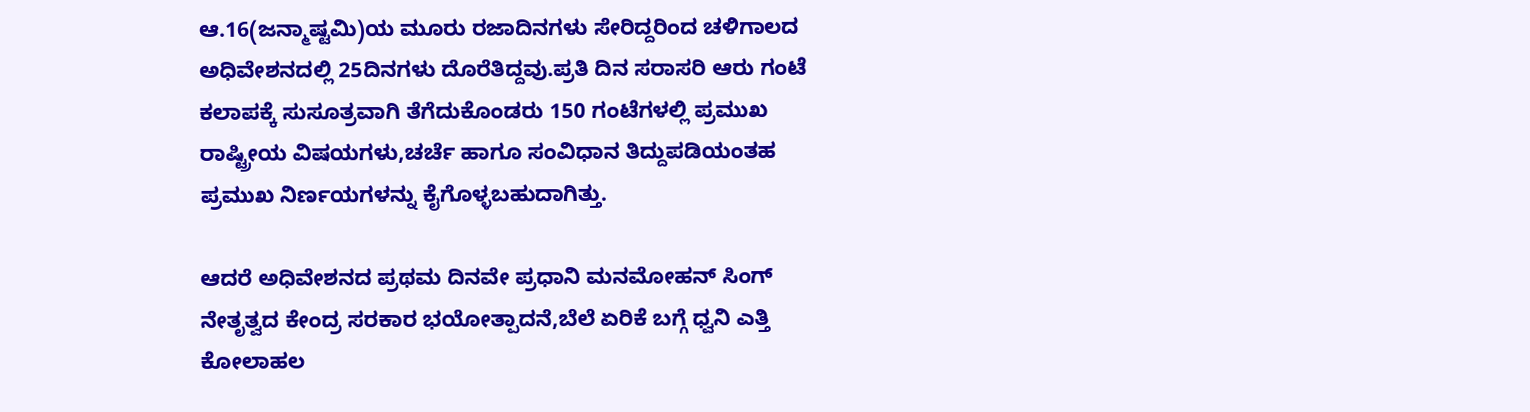ಆ.16(ಜನ್ಮಾಷ್ಟಮಿ)ಯ ಮೂರು ರಜಾದಿನಗಳು ಸೇರಿದ್ದರಿಂದ ಚಳಿಗಾಲದ ಅಧಿವೇಶನದಲ್ಲಿ 25ದಿನಗಳು ದೊರೆತಿದ್ದವು.ಪ್ರತಿ ದಿನ ಸರಾಸರಿ ಆರು ಗಂಟೆ ಕಲಾಪಕ್ಕೆ ಸುಸೂತ್ರವಾಗಿ ತೆಗೆದುಕೊಂಡರು 150 ಗಂಟೆಗಳಲ್ಲಿ ಪ್ರಮುಖ ರಾಷ್ಟ್ರೀಯ ವಿಷಯಗಳು,ಚರ್ಚೆ ಹಾಗೂ ಸಂವಿಧಾನ ತಿದ್ದುಪಡಿಯಂತಹ ಪ್ರಮುಖ ನಿರ್ಣಯಗಳನ್ನು ಕೈಗೊಳ್ಳಬಹುದಾಗಿತ್ತು.

ಆದರೆ ಅಧಿವೇಶನದ ಪ್ರಥಮ ದಿನವೇ ಪ್ರಧಾನಿ ಮನಮೋಹನ್ ಸಿಂಗ್ ನೇತೃತ್ವದ ಕೇಂದ್ರ ಸರಕಾರ ಭಯೋತ್ಪಾದನೆ,ಬೆಲೆ ಏರಿಕೆ ಬಗ್ಗೆ ಧ್ವನಿ ಎತ್ತಿ ಕೋಲಾಹಲ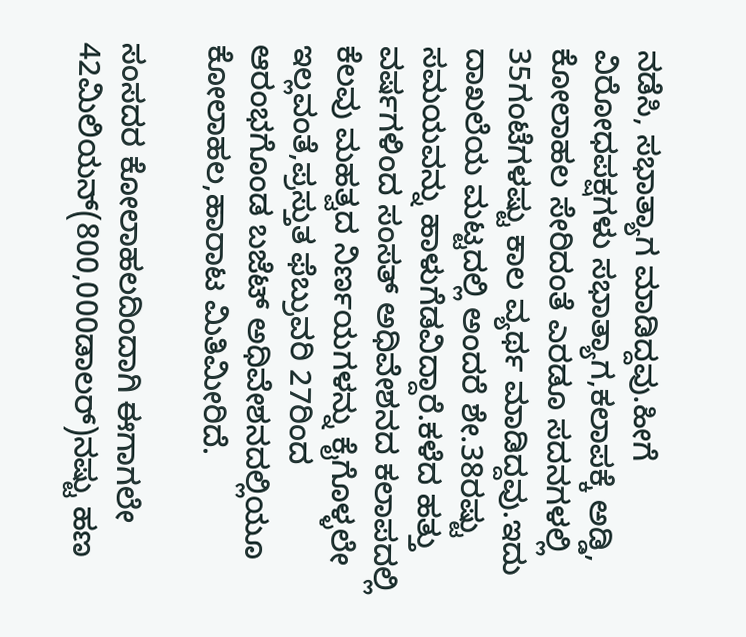ನಡೆಸಿ, ಸಭಾತ್ಯಾಗ ಮಾಡಿದ್ದವು.ಹೀಗೆ ವಿರೋಧಪಕ್ಷಗಳು ಸಭಾತ್ಯಾಗ,ಕಲಾಪಕ್ಕೆ ಅಡ್ಡಿ, ಕೋಲಾಹಲ ಸೇರಿದಂತೆ ಎರಡೂ ಸದನಗಳಲ್ಲಿ 35ಗಂಟೆಗಳಷ್ಟು ಕಾಲ ವ್ಯರ್ಥ ಮಾಡಿದ್ದವು.ಇದು ದಾಖಲೆಯ ಮಟ್ಟದಲ್ಲಿ ಅಂದರೆ ಶೇ.38ರಷ್ಟು ಸಮಯವನ್ನು ಹಾಳುಗೆಡವಿದ್ದಾರೆ.ಕಳೆದ ಹತ್ತು ವರ್ಷಗಳಿಂದ ಸಂಸತ್ ಅಧಿವೇಶನದ ಕಲಾಪದಲ್ಲಿ ಕೆಲವು ಮಹತ್ವದ ನಿರ್ಣಯಗಳನ್ನು ಕೈಗೊಳ್ಳಲೇ ಇಲ್ಲವಂತೆ,ಪ್ರಸ್ತುತ ಫೆಬ್ರುವರಿ 27ರಿಂದ ಆರಂಭಗೊಂಡ ಬಜೆಟ್ ಅಧಿವೇಶನದಲ್ಲಿಯೂ ಕೋಲಾಹಲ,ಹಾರಾಟ ಮಿತಿಮೀರಿದೆ.

ಸಂಸದರ ಕೋಲಾಹಲದಿಂದಾಗಿ ಈಗಾಗಲೇ 42ಮಿಲಿಯನ್(800,000ಡಾಲರ್)ನಷ್ಟು ಹಣ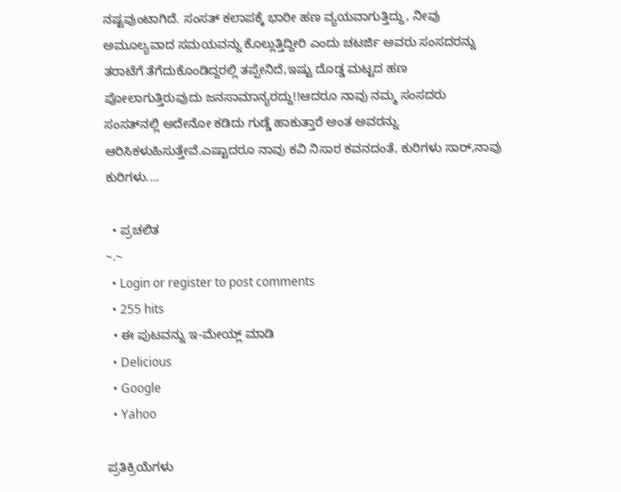ನಷ್ಟವುಂಟಾಗಿದೆ. ಸಂಸತ್ ಕಲಾಪಕ್ಕೆ ಭಾರೀ ಹಣ ವ್ಯಯವಾಗುತ್ತಿದ್ದು, ನೀವು ಅಮೂಲ್ಯವಾದ ಸಮಯವನ್ನು ಕೊಲ್ಲುತ್ತಿದ್ದೀರಿ ಎಂದು ಚಟರ್ಜಿ ಅವರು ಸಂಸದರನ್ನು ತರಾಟೆಗೆ ತೆಗೆದುಕೊಂಡಿದ್ದರಲ್ಲಿ ತಪ್ಪೇನಿದೆ,ಇಷ್ಟು ದೊಡ್ಡ ಮಟ್ಟದ ಹಣ ಪೋಲಾಗುತ್ತಿರುವುದು ಜನಸಾಮಾನ್ಯರದ್ದು!!ಆದರೂ ನಾವು ನಮ್ಮ ಸಂಸದರು ಸಂಸತ್‌‌ನಲ್ಲಿ ಅದೇನೋ ಕಡಿದು ಗುಡ್ಡೆ ಹಾಕುತ್ತಾರೆ ಅಂತ ಅವರನ್ನು ಆರಿಸಿಕಳುಹಿಸುತ್ತೇವೆ.ಎಷ್ಟಾದರೂ ನಾವು ಕವಿ ನಿಸಾರ ಕವನದಂತೆ, ಕುರಿಗಳು ಸಾರ್,ನಾವು ಕುರಿಗಳು....

  • ಪ್ರಚಲಿತ
~.~
  • Login or register to post comments
  • 255 hits
  • ಈ ಪುಟವನ್ನು ಇ-ಮೇಯ್ಲ್ ಮಾಡಿ
  • Delicious
  • Google
  • Yahoo

ಪ್ರತಿಕ್ರಿಯೆಗಳು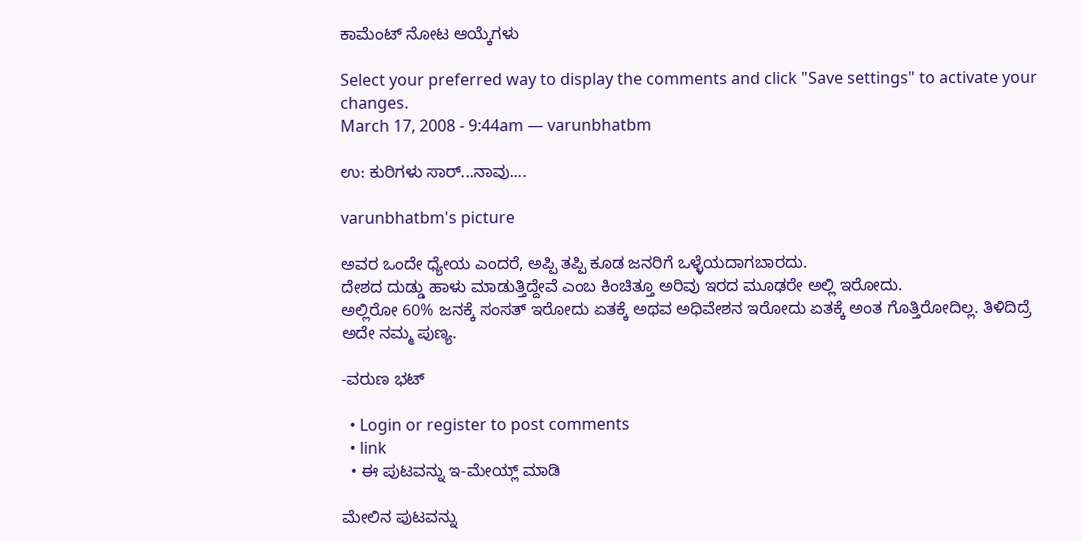ಕಾಮೆಂಟ್ ನೋಟ ಆಯ್ಕೆಗಳು

Select your preferred way to display the comments and click "Save settings" to activate your changes.
March 17, 2008 - 9:44am — varunbhatbm

ಉ: ಕುರಿಗಳು ಸಾರ್...ನಾವು....

varunbhatbm's picture

ಅವರ ಒಂದೇ ಧ್ಯೇಯ ಎಂದರೆ, ಅಪ್ಪಿ ತಪ್ಪಿ ಕೂಡ ಜನರಿಗೆ ಒಳ್ಳೆಯದಾಗಬಾರದು.
ದೇಶದ ದುಡ್ಡು ಹಾಳು ಮಾಡುತ್ತಿದ್ದೇವೆ ಎಂಬ ಕಿಂಚಿತ್ತೂ ಅರಿವು ಇರದ ಮೂಢರೇ ಅಲ್ಲಿ ಇರೋದು.
ಅಲ್ಲಿರೋ 60% ಜನಕ್ಕೆ ಸಂಸತ್ ಇರೋದು ಏತಕ್ಕೆ ಅಥವ ಅಧಿವೇಶನ ಇರೋದು ಏತಕ್ಕೆ ಅಂತ ಗೊತ್ತಿರೋದಿಲ್ಲ. ತಿಳಿದಿದ್ರೆ ಅದೇ ನಮ್ಮ ಪುಣ್ಯ.

-ವರುಣ ಭಟ್

  • Login or register to post comments
  • link
  • ಈ ಪುಟವನ್ನು ಇ-ಮೇಯ್ಲ್ ಮಾಡಿ

ಮೇಲಿನ ಪುಟವನ್ನು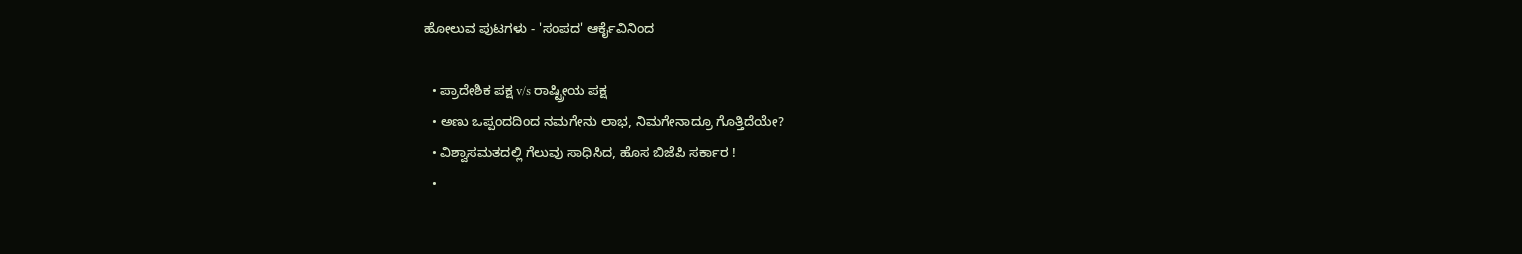ಹೋಲುವ ಪುಟಗಳು - 'ಸಂಪದ' ಆರ್ಕೈವಿನಿಂದ

  • ಪ್ರಾದೇಶಿಕ ಪಕ್ಷ v/s ರಾಷ್ಟ್ರೀಯ ಪಕ್ಷ
  • ಅಣು ಒಪ್ಪಂದದಿಂದ ನಮಗೇನು ಲಾಭ, ನಿಮಗೇನಾದ್ರೂ ಗೊತ್ತಿದೆಯೇ?
  • ವಿಶ್ವಾಸಮತದಲ್ಲಿ ಗೆಲುವು ಸಾಧಿಸಿದ, ಹೊಸ ಬಿಜೆಪಿ ಸರ್ಕಾರ !
  •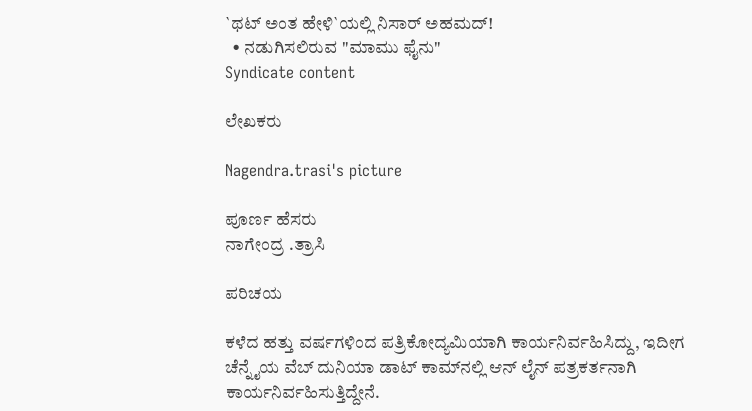`ಥಟ್ ಅಂತ ಹೇಳಿ`ಯಲ್ಲಿ ನಿಸಾರ್ ಅಹಮದ್!
  • ನಡುಗಿಸಲಿರುವ "ಮಾಮು ಫೈನು"
Syndicate content

ಲೇಖಕರು

Nagendra.trasi's picture

ಪೂರ್ಣ ಹೆಸರು
ನಾಗೇಂದ್ರ .ತ್ರಾಸಿ

ಪರಿಚಯ

ಕಳೆದ ಹತ್ತು ವರ್ಷಗಳಿಂದ ಪತ್ರಿಕೋದ್ಯಮಿಯಾಗಿ ಕಾರ್ಯನಿರ್ವಹಿಸಿದ್ದು, ಇದೀಗ ಚೆನ್ನೈಯ ವೆಬ್ ದುನಿಯಾ ಡಾಟ್ ಕಾಮ್‌‌ನಲ್ಲಿ ಆನ್ ಲೈನ್ ಪತ್ರಕರ್ತನಾಗಿ ಕಾರ್ಯನಿರ್ವಹಿಸುತ್ತಿದ್ದೇನೆ.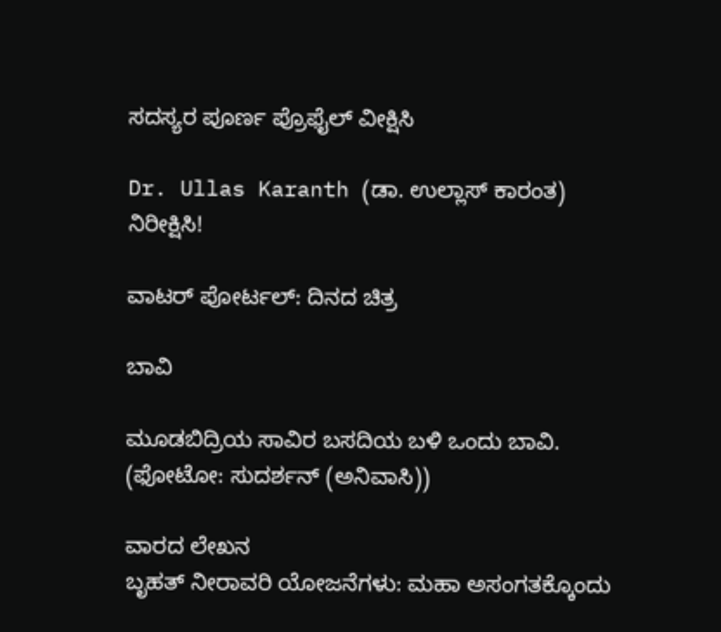ಸದಸ್ಯರ ಪೂರ್ಣ ಪ್ರೊಫೈಲ್ ವೀಕ್ಷಿಸಿ

Dr. Ullas Karanth (ಡಾ. ಉಲ್ಲಾಸ್ ಕಾರಂತ)
ನಿರೀಕ್ಷಿಸಿ!

ವಾಟರ್ ಪೋರ್ಟಲ್: ದಿನದ ಚಿತ್ರ

ಬಾವಿ

ಮೂಡಬಿದ್ರಿಯ ಸಾವಿರ ಬಸದಿಯ ಬಳಿ ಒಂದು ಬಾವಿ.
(ಫೋಟೋ: ಸುದರ್ಶನ್ (ಅನಿವಾಸಿ))

ವಾರದ ಲೇಖನ
ಬೃಹತ್ ನೀರಾವರಿ ಯೋಜನೆಗಳು: ಮಹಾ ಅಸಂಗತಕ್ಕೊಂದು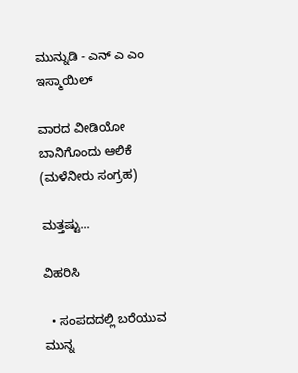ಮುನ್ನುಡಿ - ಎನ್ ಎ ಎಂ ಇಸ್ಮಾಯಿಲ್

ವಾರದ ವೀಡಿಯೋ
ಬಾನಿಗೊಂದು ಆಲಿಕೆ (ಮಳೆನೀರು ಸಂಗ್ರಹ)

ಮತ್ತಷ್ಟು...

ವಿಹರಿಸಿ

  • ಸಂಪದದಲ್ಲಿ ಬರೆಯುವ ಮುನ್ನ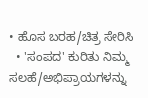• ಹೊಸ ಬರಹ/ಚಿತ್ರ ಸೇರಿಸಿ
  • 'ಸಂಪದ' ಕುರಿತು ನಿಮ್ಮ ಸಲಹೆ/ಅಭಿಪ್ರಾಯಗಳನ್ನು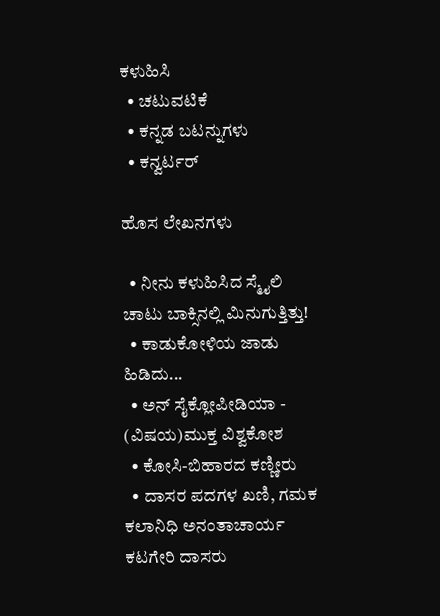ಕಳುಹಿಸಿ
  • ಚಟುವಟಿಕೆ
  • ಕನ್ನಡ ಬಟನ್ನುಗಳು
  • ಕನ್ವರ್ಟರ್

ಹೊಸ ಲೇಖನಗಳು

  • ನೀನು ಕಳುಹಿಸಿದ ಸ್ಮೈಲಿ ಚಾಟು ಬಾಕ್ಸಿನಲ್ಲಿ ಮಿನುಗುತ್ತಿತ್ತು!
  • ಕಾಡುಕೋಳಿಯ ಜಾಡು ಹಿಡಿದು...
  • ಅನ್ ಸೈಕ್ಲೋಪೀಡಿಯಾ - (ವಿಷಯ)ಮುಕ್ತ ವಿಶ್ವಕೋಶ
  • ಕೋಸಿ-ಬಿಹಾರದ ಕಣ್ಣೀರು
  • ದಾಸರ ಪದಗಳ ಖಣಿ, ಗಮಕ ಕಲಾನಿಧಿ ಅನಂತಾಚಾರ್ಯ ಕಟಗೇರಿ ದಾಸರು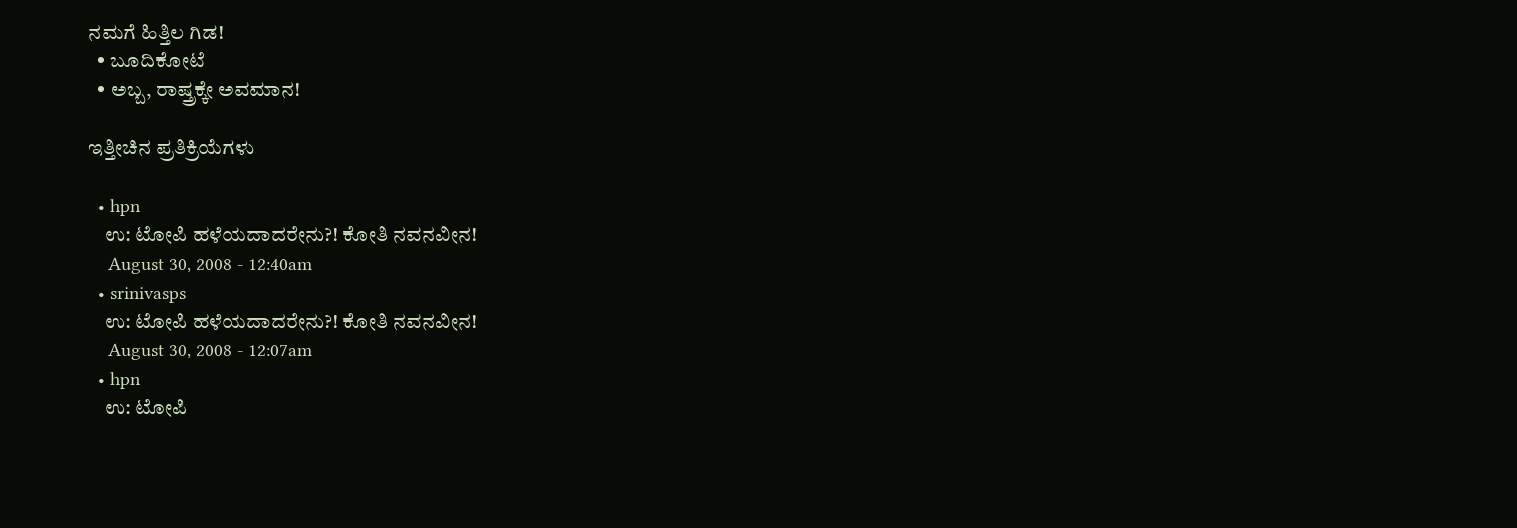ನಮಗೆ ಹಿತ್ತಿಲ ಗಿಡ!
  • ಬೂದಿಕೋಟೆ
  • ಅಬ್ಬ, ರಾಷ್ತ್ರಕ್ಕೇ ಅವಮಾನ!

ಇತ್ತೀಚಿನ ಪ್ರತಿಕ್ರಿಯೆಗಳು

  • hpn
    ಉ: ಟೋಪಿ ಹಳೆಯದಾದರೇನು?! ಕೋತಿ ನವನವೀನ!
    August 30, 2008 - 12:40am
  • srinivasps
    ಉ: ಟೋಪಿ ಹಳೆಯದಾದರೇನು?! ಕೋತಿ ನವನವೀನ!
    August 30, 2008 - 12:07am
  • hpn
    ಉ: ಟೋಪಿ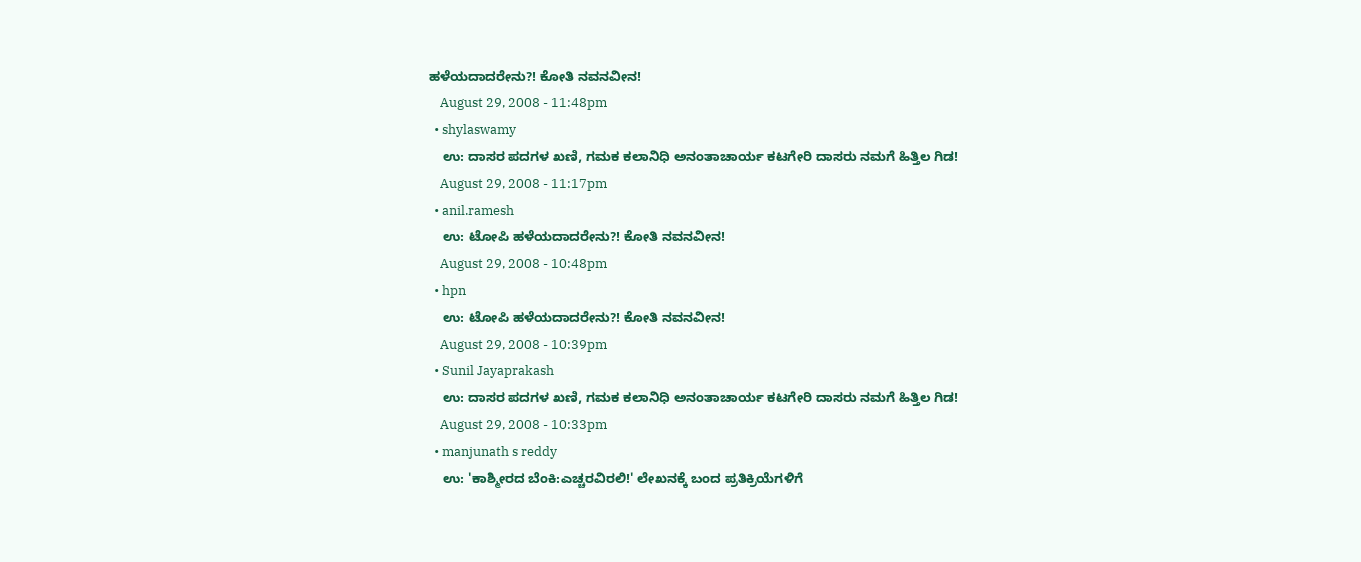ಹಳೆಯದಾದರೇನು?! ಕೋತಿ ನವನವೀನ!
    August 29, 2008 - 11:48pm
  • shylaswamy
    ಉ: ದಾಸರ ಪದಗಳ ಖಣಿ, ಗಮಕ ಕಲಾನಿಧಿ ಅನಂತಾಚಾರ್ಯ ಕಟಗೇರಿ ದಾಸರು ನಮಗೆ ಹಿತ್ತಿಲ ಗಿಡ!
    August 29, 2008 - 11:17pm
  • anil.ramesh
    ಉ: ಟೋಪಿ ಹಳೆಯದಾದರೇನು?! ಕೋತಿ ನವನವೀನ!
    August 29, 2008 - 10:48pm
  • hpn
    ಉ: ಟೋಪಿ ಹಳೆಯದಾದರೇನು?! ಕೋತಿ ನವನವೀನ!
    August 29, 2008 - 10:39pm
  • Sunil Jayaprakash
    ಉ: ದಾಸರ ಪದಗಳ ಖಣಿ, ಗಮಕ ಕಲಾನಿಧಿ ಅನಂತಾಚಾರ್ಯ ಕಟಗೇರಿ ದಾಸರು ನಮಗೆ ಹಿತ್ತಿಲ ಗಿಡ!
    August 29, 2008 - 10:33pm
  • manjunath s reddy
    ಉ: 'ಕಾಶ್ಮೀರದ ಬೆಂಕಿ:ಎಚ್ಚರವಿರಲಿ!' ಲೇಖನಕ್ಕೆ ಬಂದ ಪ್ರತಿಕ್ರಿಯೆಗಳಿಗೆ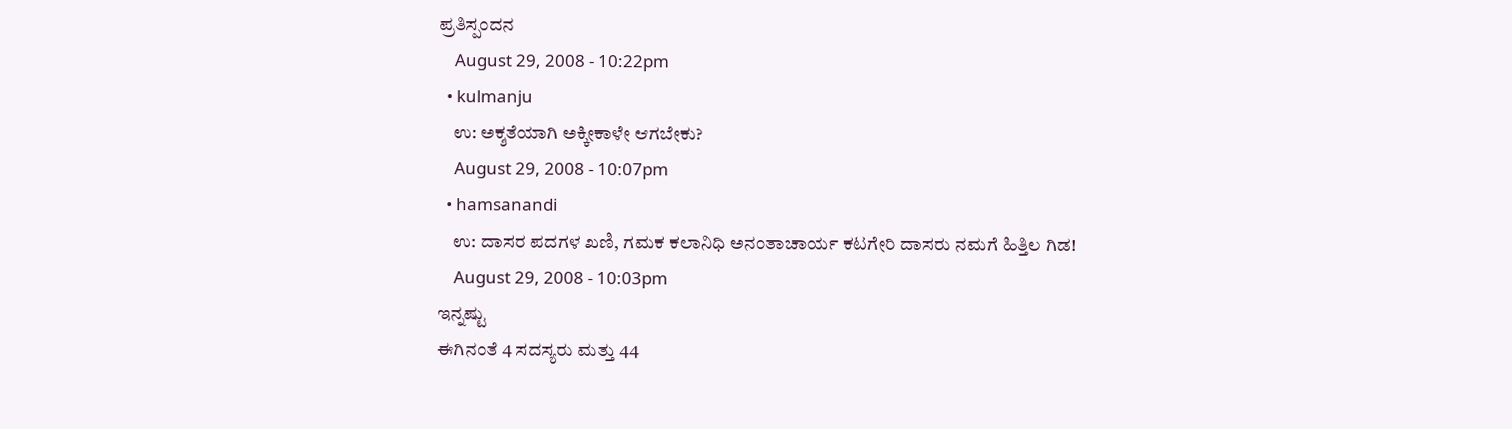ಪ್ರತಿಸ್ಪಂದನ
    August 29, 2008 - 10:22pm
  • kulmanju
    ಉ: ಅಕ್ಶತೆಯಾಗಿ ಅಕ್ಕೀಕಾಳೇ ಆಗಬೇಕು?
    August 29, 2008 - 10:07pm
  • hamsanandi
    ಉ: ದಾಸರ ಪದಗಳ ಖಣಿ, ಗಮಕ ಕಲಾನಿಧಿ ಅನಂತಾಚಾರ್ಯ ಕಟಗೇರಿ ದಾಸರು ನಮಗೆ ಹಿತ್ತಿಲ ಗಿಡ!
    August 29, 2008 - 10:03pm
ಇನ್ನಷ್ಟು
ಈಗಿನಂತೆ 4 ಸದಸ್ಯರು ಮತ್ತು 44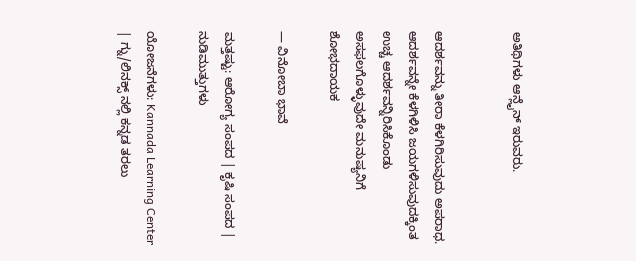ಅತಿಥಿಗಳು ಆನ್ಲೈನ್ ಇರುವರು.


ಆದರ್ಶವನ್ನು ತೀರಾ ಕೆಳಗಿರಿಸುವುದು ಅಪರಾಧ. ಆದರ್ಶವನ್ನೇ ಕೆಳಗಿಳಿಸಿ ಜಯಗಳಿಸುವುದಕ್ಕಿಂತ ಉಚ್ಚ ಆದರ್ಶವನ್ನಿರಿಸಿಕೊಂಡು ಅಸಫಲಗೊಳ್ಳುವುದೇ ಮನುಷ್ಯನಿಗೆ ಶೋಭದಾಯಕ

— ವಿನೋಬಾ ಭಾವೆ

ಮತ್ತಷ್ಟು: ಆರೋಗ್ಯ ಸಂಪದ | ಕೃಷಿ ಸಂಪದ | ನುಡಿಮುತ್ತುಗಳು

ಯೋಜನೆಗಳು: Kannada Learning Center | ಗ್ನು/ಲಿನಕ್ಸ್ ನಲ್ಲಿ ಕನ್ನಡ ತರಲು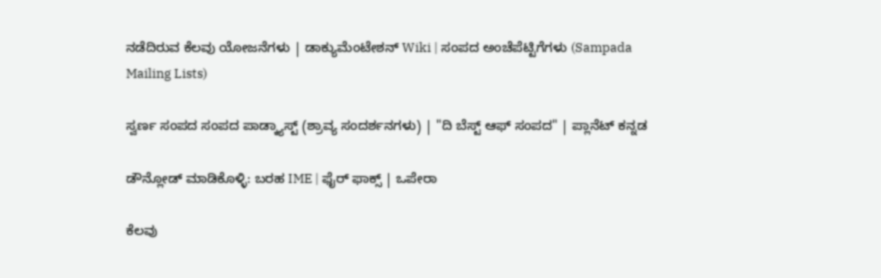ನಡೆದಿರುವ ಕೆಲವು ಯೋಜನೆಗಳು | ಡಾಕ್ಯುಮೆಂಟೇಶನ್ Wiki | ಸಂಪದ ಅಂಚೆಪೆಟ್ಟಿಗೆಗಳು (Sampada Mailing Lists)

ಸ್ವರ್ಣ ಸಂಪದ ಸಂಪದ ಪಾಡ್ಕ್ಯಾಸ್ಟ್ (ಶ್ರಾವ್ಯ ಸಂದರ್ಶನಗಳು) | "ದಿ ಬೆಸ್ಟ್ ಆಫ್ ಸಂಪದ" | ಪ್ಲಾನೆಟ್ ಕನ್ನಡ

ಡೌನ್ಲೋಡ್ ಮಾಡಿಕೊಳ್ಳಿ: ಬರಹ IME | ಫೈರ್ ಫಾಕ್ಸ್ | ಒಪೇರಾ

ಕೆಲವು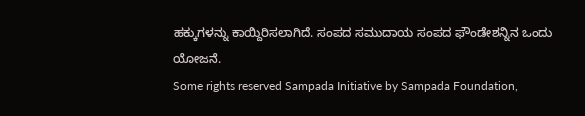ಹಕ್ಕುಗಳನ್ನು ಕಾಯ್ದಿರಿಸಲಾಗಿದೆ. ಸಂಪದ ಸಮುದಾಯ ಸಂಪದ ಫೌಂಡೇಶನ್ನಿನ ಒಂದು ಯೋಜನೆ.
Some rights reserved Sampada Initiative by Sampada Foundation,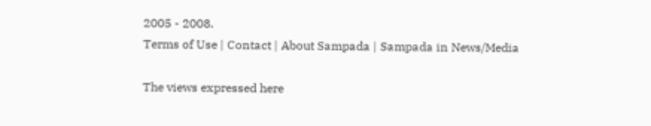2005 - 2008.
Terms of Use | Contact | About Sampada | Sampada in News/Media

The views expressed here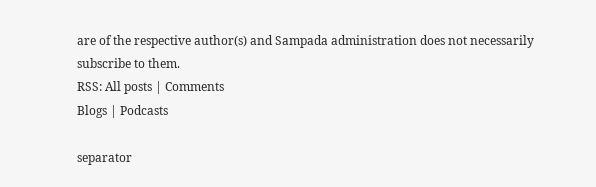are of the respective author(s) and Sampada administration does not necessarily subscribe to them.
RSS: All posts | Comments
Blogs | Podcasts

separator